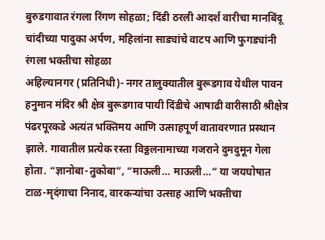बुरुडगावात रंगला रिंगण सोहळा; दिंडी ठरली आदर्श वारीचा मानबिंदू
चांदीच्या पादुका अर्पण, महिलांना साड्यांचे वाटप आणि फुगड्यांनी रंगला भक्तीचा सोहळा
अहिल्यानगर (प्रतिनिधी)- नगर तालुक्यातील बुरूडगाव येथील पावन हनुमान मंदिर श्री क्षेत्र बुरूडगाव पायी दिंडीचे आषाढी वारीसाठी श्रीक्षेत्र पंढरपूरकडे अत्यंत भक्तिमय आणि उत्साहपूर्ण वातावरणात प्रस्थान झाले. गावातील प्रत्येक रस्ता विठ्ठलनामाच्या गजराने दुमदुमून गेला होता. “ज्ञानोबा-तुकोबा”, “माऊली… माऊली…” या जयघोषात टाळ-मृदंगाचा निनाद, वारकऱ्यांचा उत्साह आणि भक्तीचा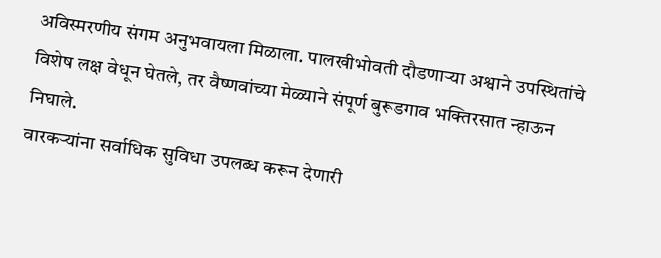अविस्मरणीय संगम अनुभवायला मिळाला. पालखीभोवती दौडणाऱ्या अश्वाने उपस्थितांचे विशेष लक्ष वेधून घेतले, तर वैष्णवांच्या मेळ्याने संपूर्ण बुरूडगाव भक्तिरसात न्हाऊन निघाले.
वारकऱ्यांना सर्वाधिक सुविधा उपलब्ध करून देणारी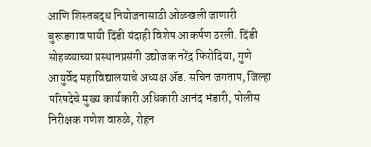आणि शिस्तबद्ध नियोजनासाठी ओळखली जाणारी बुरूडगाव पायी दिंडी यंदाही विशेष आकर्षण ठरली. दिंडी सोहळ्याच्या प्रस्थानप्रसंगी उद्योजक नरेंद्र फिरोदिया, गुणे आयुर्वेद महाविद्यालयाचे अध्यक्ष ॲड. सचिन जगताप, जिल्हा परिषदेचे मुख्य कार्यकारी अधिकारी आनंद भंडारी, पोलीस निरीक्षक गणेश वारुळे, रोहन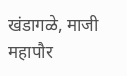खंडागळे, माजी महापौर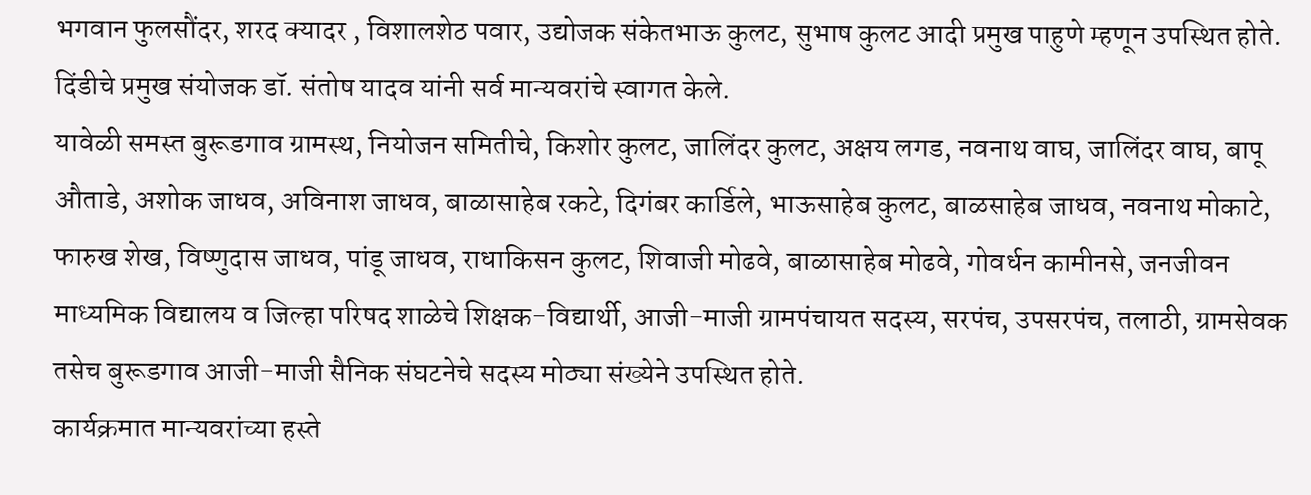भगवान फुलसौंदर, शरद क्यादर , विशालशेठ पवार, उद्योजक संकेतभाऊ कुलट, सुभाष कुलट आदी प्रमुख पाहुणे म्हणून उपस्थित होते. दिंडीचे प्रमुख संयोजक डॉ. संतोष यादव यांनी सर्व मान्यवरांचे स्वागत केले.
यावेळी समस्त बुरूडगाव ग्रामस्थ, नियोजन समितीचे, किशोर कुलट, जालिंदर कुलट, अक्षय लगड, नवनाथ वाघ, जालिंदर वाघ, बापू औताडे, अशोक जाधव, अविनाश जाधव, बाळासाहेब रकटे, दिगंबर कार्डिले, भाऊसाहेब कुलट, बाळसाहेब जाधव, नवनाथ मोकाटे, फारुख शेख, विष्णुदास जाधव, पांडू जाधव, राधाकिसन कुलट, शिवाजी मोढवे, बाळासाहेब मोढवे, गोवर्धन कामीनसे, जनजीवन माध्यमिक विद्यालय व जिल्हा परिषद शाळेचे शिक्षक-विद्यार्थी, आजी-माजी ग्रामपंचायत सदस्य, सरपंच, उपसरपंच, तलाठी, ग्रामसेवक तसेच बुरूडगाव आजी-माजी सैनिक संघटनेचे सदस्य मोठ्या संख्येने उपस्थित होते.
कार्यक्रमात मान्यवरांच्या हस्ते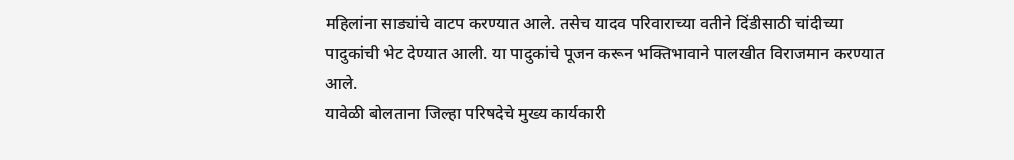महिलांना साड्यांचे वाटप करण्यात आले. तसेच यादव परिवाराच्या वतीने दिंडीसाठी चांदीच्या पादुकांची भेट देण्यात आली. या पादुकांचे पूजन करून भक्तिभावाने पालखीत विराजमान करण्यात आले.
यावेळी बोलताना जिल्हा परिषदेचे मुख्य कार्यकारी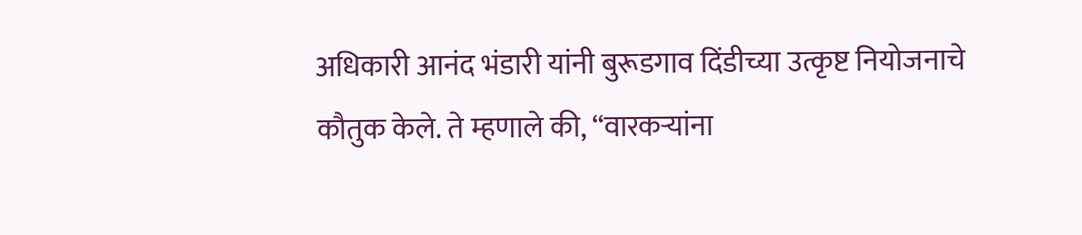अधिकारी आनंद भंडारी यांनी बुरूडगाव दिंडीच्या उत्कृष्ट नियोजनाचे कौतुक केले. ते म्हणाले की, “वारकऱ्यांना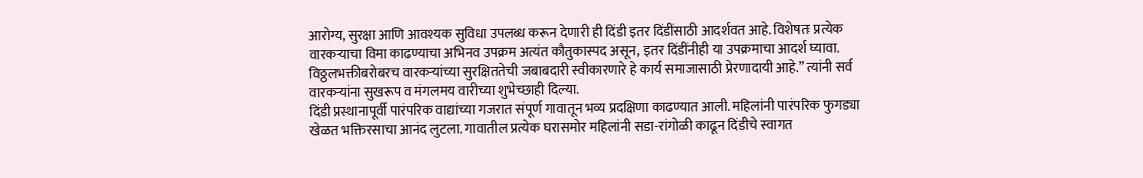आरोग्य, सुरक्षा आणि आवश्यक सुविधा उपलब्ध करून देणारी ही दिंडी इतर दिंडींसाठी आदर्शवत आहे. विशेषतः प्रत्येक वारकऱ्याचा विमा काढण्याचा अभिनव उपक्रम अत्यंत कौतुकास्पद असून, इतर दिंडींनीही या उपक्रमाचा आदर्श घ्यावा. विठ्ठलभक्तीबरोबरच वारकऱ्यांच्या सुरक्षिततेची जबाबदारी स्वीकारणारे हे कार्य समाजासाठी प्रेरणादायी आहे.” त्यांनी सर्व वारकऱ्यांना सुखरूप व मंगलमय वारीच्या शुभेच्छाही दिल्या.
दिंडी प्रस्थानापूर्वी पारंपरिक वाद्यांच्या गजरात संपूर्ण गावातून भव्य प्रदक्षिणा काढण्यात आली. महिलांनी पारंपरिक फुगड्या खेळत भक्तिरसाचा आनंद लुटला. गावातील प्रत्येक घरासमोर महिलांनी सडा-रांगोळी काढून दिंडीचे स्वागत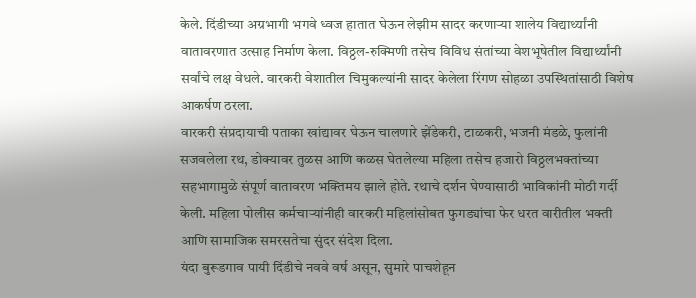केले. दिंडीच्या अग्रभागी भगवे ध्वज हातात घेऊन लेझीम सादर करणाऱ्या शालेय विद्यार्थ्यांनी वातावरणात उत्साह निर्माण केला. विठ्ठल-रुक्मिणी तसेच विविध संतांच्या वेशभूषेतील विद्यार्थ्यांनी सर्वांचे लक्ष वेधले. वारकरी वेशातील चिमुकल्यांनी सादर केलेला रिंगण सोहळा उपस्थितांसाठी विशेष आकर्षण ठरला.
वारकरी संप्रदायाची पताका खांद्यावर घेऊन चालणारे झेंडेकरी, टाळकरी, भजनी मंडळे, फुलांनी सजवलेला रथ, डोक्यावर तुळस आणि कळस घेतलेल्या महिला तसेच हजारो विठ्ठलभक्तांच्या सहभागामुळे संपूर्ण वातावरण भक्तिमय झाले होते. रथाचे दर्शन घेण्यासाठी भाविकांनी मोठी गर्दी केली. महिला पोलीस कर्मचाऱ्यांनीही वारकरी महिलांसोबत फुगड्यांचा फेर धरत वारीतील भक्ती आणि सामाजिक समरसतेचा सुंदर संदेश दिला.
यंदा बुरूडगाव पायी दिंडीचे नववे वर्ष असून, सुमारे पाचशेहून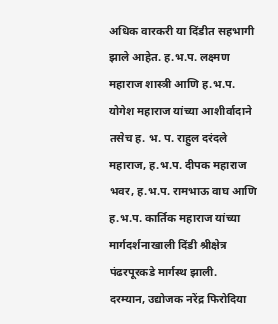अधिक वारकरी या दिंडीत सहभागी झाले आहेत. ह.भ.प. लक्ष्मण महाराज शास्त्री आणि ह.भ.प. योगेश महाराज यांच्या आशीर्वादाने तसेच ह. भ. प. राहुल दरंदले महाराज, ह.भ.प. दीपक महाराज भवर, ह.भ.प. रामभाऊ वाघ आणि ह.भ.प. कार्तिक महाराज यांच्या मार्गदर्शनाखाली दिंडी श्रीक्षेत्र पंढरपूरकडे मार्गस्थ झाली.
दरम्यान, उद्योजक नरेंद्र फिरोदिया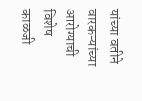यांच्या वतीने वारकऱ्यांच्या आरोग्याची विशेष काळजी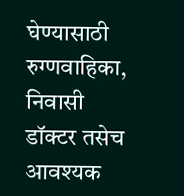घेण्यासाठी रुग्णवाहिका, निवासी डॉक्टर तसेच आवश्यक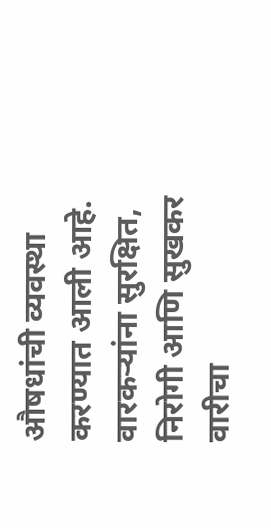औषधांची व्यवस्था करण्यात आली आहे. वारकऱ्यांना सुरक्षित, निरोगी आणि सुखकर वारीचा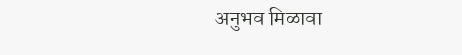अनुभव मिळावा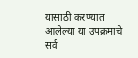यासाठी करण्यात आलेल्या या उपक्रमाचे सर्व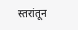स्तरांतून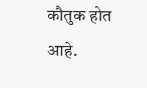कौतुक होत आहे.